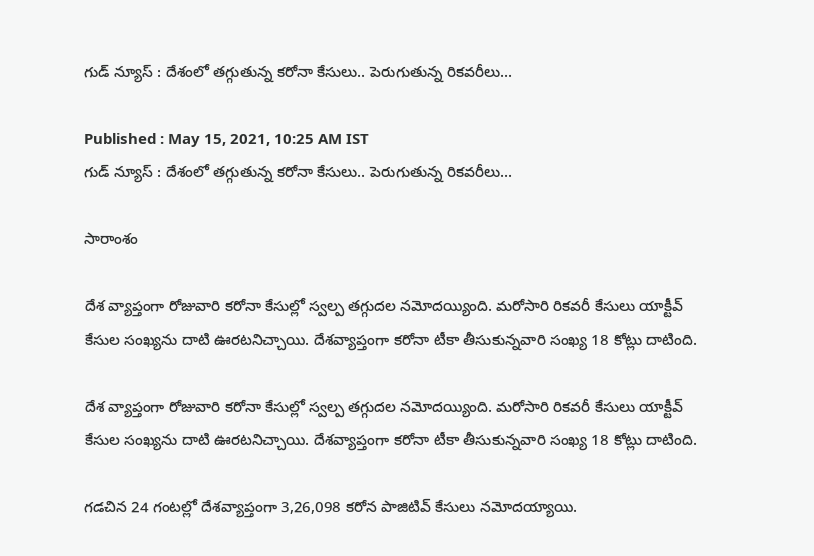గుడ్ న్యూస్ : దేశంలో తగ్గుతున్న కరోనా కేసులు.. పెరుగుతున్న రికవరీలు...

Published : May 15, 2021, 10:25 AM IST
గుడ్ న్యూస్ : దేశంలో తగ్గుతున్న కరోనా కేసులు.. పెరుగుతున్న రికవరీలు...

సారాంశం

దేశ వ్యాప్తంగా రోజువారి కరోనా కేసుల్లో స్వల్ప తగ్గుదల నమోదయ్యింది. మరోసారి రికవరీ కేసులు యాక్టీవ్ కేసుల సంఖ్యను దాటి ఊరటనిచ్చాయి. దేశవ్యాప్తంగా కరోనా టీకా తీసుకున్నవారి సంఖ్య 18 కోట్లు దాటింది.

దేశ వ్యాప్తంగా రోజువారి కరోనా కేసుల్లో స్వల్ప తగ్గుదల నమోదయ్యింది. మరోసారి రికవరీ కేసులు యాక్టీవ్ కేసుల సంఖ్యను దాటి ఊరటనిచ్చాయి. దేశవ్యాప్తంగా కరోనా టీకా తీసుకున్నవారి సంఖ్య 18 కోట్లు దాటింది.

గడచిన 24 గంటల్లో దేశవ్యాప్తంగా 3,26,098 కరోన పాజిటివ్ కేసులు నమోదయ్యాయి.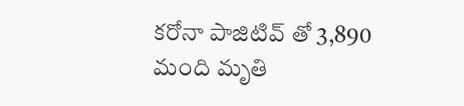కరోనా పాజిటివ్ తో 3,890 మంది మృతి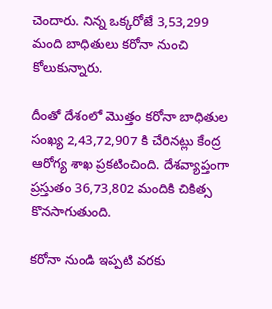చెందారు. నిన్న ఒక్కరోజే 3,53,299 మంది బాధితులు కరోనా నుంచి కోలుకున్నారు.

దీంతో దేశంలో మొత్తం కరోనా బాధితుల సంఖ్య 2,43,72,907 కి చేరినట్లు కేంద్ర ఆరోగ్య శాఖ ప్రకటించింది. దేశవ్యాప్తంగా ప్రస్తుతం 36,73,802 మందికి చికిత్స కొనసాగుతుంది.

కరోనా నుండి ఇప్పటి వరకు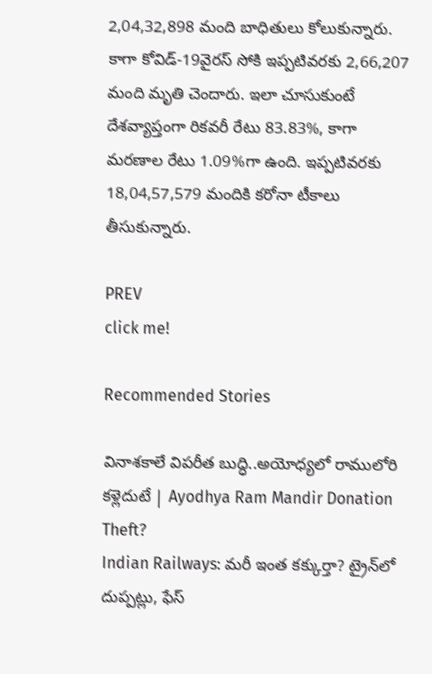2,04,32,898 మంది బాధితులు కోలుకున్నారు. కాగా కోవిడ్-19వైరస్ సోకి ఇప్పటివరకు 2,66,207 మంది మృతి చెందారు. ఇలా చూసుకుంటే దేశవ్యాప్తంగా రికవరీ రేటు 83.83%, కాగా మరణాల రేటు 1.09%గా ఉంది. ఇప్పటివరకు 18,04,57,579 మందికి కరోనా టీకాలు తీసుకున్నారు.

PREV
click me!

Recommended Stories

వినాశకాలే విపరీత బుద్ధి..అయోధ్యలో రాములోరి కళ్లెదుటే | Ayodhya Ram Mandir Donation Theft?
Indian Railways: మరీ ఇంత కక్కుర్తా? ట్రైన్‍లో దుప్పట్లు, ఫేస్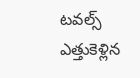టవల్స్ ఎత్తుకెళ్లిన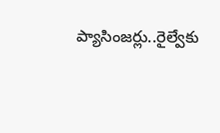ప్యాసింజర్లు..రైల్వేకు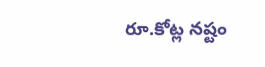రూ.కోట్ల నష్టం